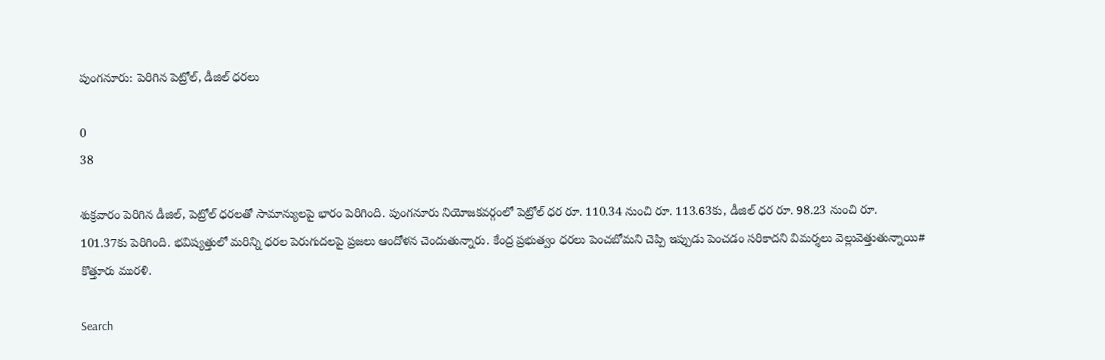పుంగనూరు: పెరిగిన పెట్రోల్, డీజిల్ ధరలు

0
38

శుక్రవారం పెరిగిన డీజిల్, పెట్రోల్ ధరలతో సామాన్యులపై భారం పెరిగింది. పుంగనూరు నియోజకవర్గంలో పెట్రోల్ ధర రూ. 110.34 నుంచి రూ. 113.63కు, డీజిల్ ధర రూ. 98.23 నుంచి రూ. 101.37కు పెరిగింది. భవిష్యత్తులో మరిన్ని ధరల పెరుగుదలపై ప్రజలు ఆందోళన చెందుతున్నారు. కేంద్ర ప్రభుత్వం ధరలు పెంచబోమని చెప్పి ఇప్పుడు పెంచడం సరికాదని విమర్శలు వెల్లువెత్తుతున్నాయి# కొత్తూరు మురళి.

Search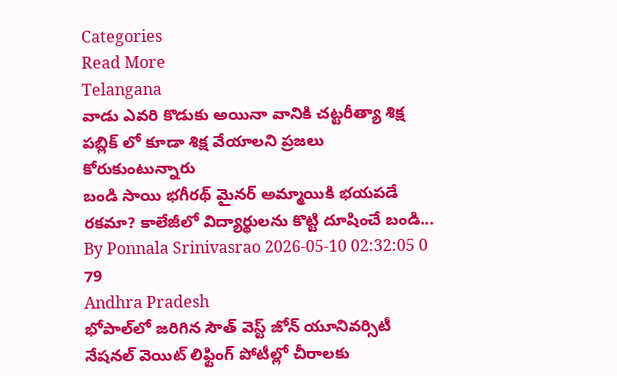Categories
Read More
Telangana
వాడు ఎవరి కొడుకు అయినా వానికి చట్టరీత్యా శిక్ష పబ్లిక్ లో కూడా శిక్ష వేయాలని ప్రజలు కోరుకుంటున్నారు
బండి సాయి భగీరథ్ మైనర్ అమ్మాయికి భయపడే రకమా? కాలేజీలో విద్యార్థులను కొట్టి దూషించే బండి...
By Ponnala Srinivasrao 2026-05-10 02:32:05 0 79
Andhra Pradesh
భోపాల్‌లో జరిగిన సౌత్ వెస్ట్ జోన్ యూనివర్సిటీ నేషనల్ వెయిట్ లిఫ్టింగ్ పోటీల్లో చీరాలకు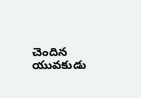చెందిన యువకుడు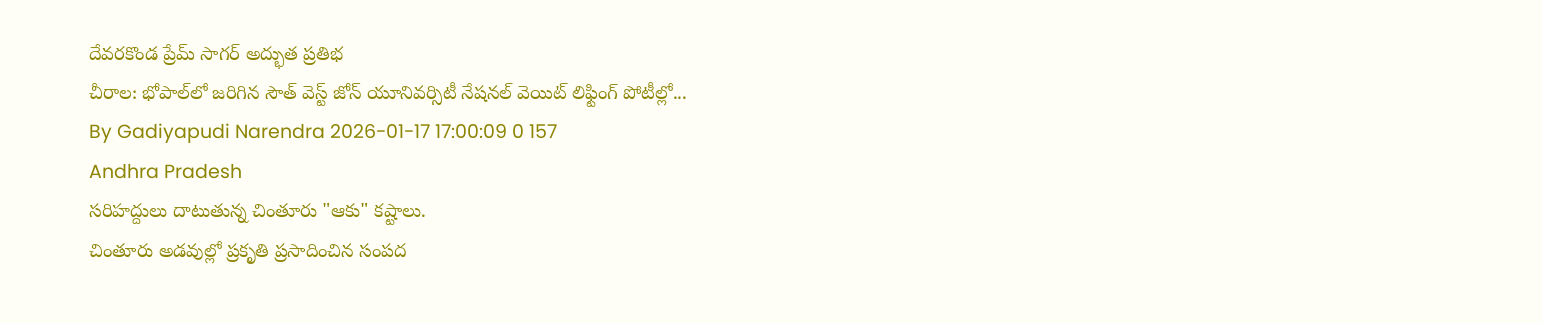దేవరకొండ ప్రేమ్ సాగర్ అద్భుత ప్రతిభ
చీరాల: భోపాల్‌లో జరిగిన సౌత్ వెస్ట్ జోన్ యూనివర్సిటీ నేషనల్ వెయిట్ లిఫ్టింగ్ పోటీల్లో...
By Gadiyapudi Narendra 2026-01-17 17:00:09 0 157
Andhra Pradesh
సరిహద్దులు దాటుతున్న చింతూరు "ఆకు" కష్టాలు.
చింతూరు అడవుల్లో ప్రకృతి ప్రసాదించిన సంపద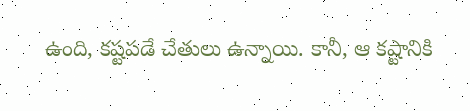ఉంది, కష్టపడే చేతులు ఉన్నాయి. కానీ, ఆ కష్టానికి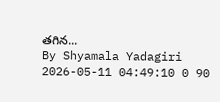తగిన...
By Shyamala Yadagiri 2026-05-11 04:49:10 0 90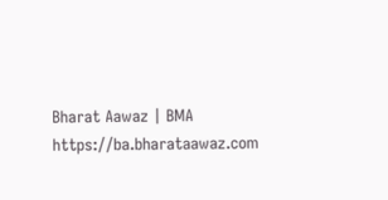Bharat Aawaz | BMA https://ba.bharataawaz.com